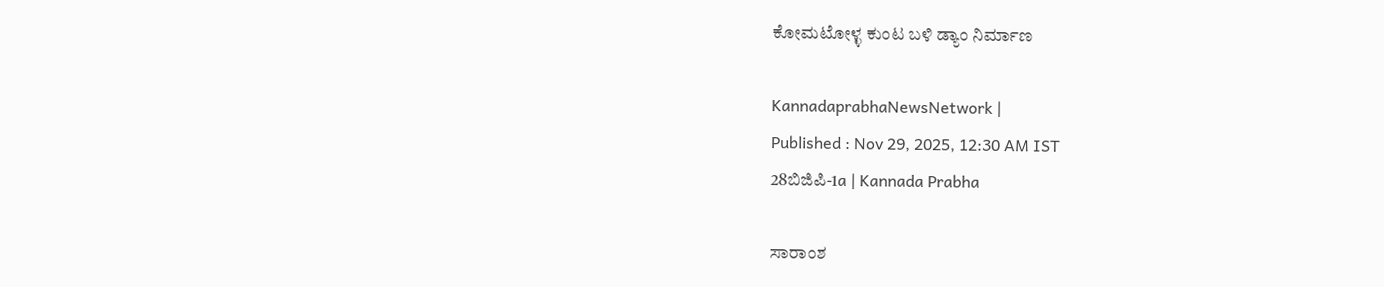ಕೋಮಟೋಳ್ಳ ಕುಂಟ ಬಳಿ ಡ್ಯಾಂ ನಿರ್ಮಾಣ

KannadaprabhaNewsNetwork |
Published : Nov 29, 2025, 12:30 AM IST
28ಬಿಜಿಪಿ-1a | Kannada Prabha

ಸಾರಾಂಶ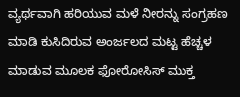ವ್ಯರ್ಥವಾಗಿ ಹರಿಯುವ ಮಳೆ ನೀರನ್ನು ಸಂಗ್ರಹಣ ಮಾಡಿ ಕುಸಿದಿರುವ ಅಂರ್ಜಲದ ಮಟ್ಟ ಹೆಚ್ಚಳ ಮಾಡುವ ಮೂಲಕ ಫೋರೋಸಿಸ್ ಮುಕ್ತ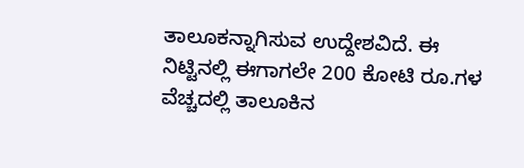ತಾಲೂಕನ್ನಾಗಿಸುವ ಉದ್ದೇಶವಿದೆ. ಈ ನಿಟ್ಟಿನಲ್ಲಿ ಈಗಾಗಲೇ 200 ಕೋಟಿ ರೂ.ಗಳ ವೆಚ್ಚದಲ್ಲಿ ತಾಲೂಕಿನ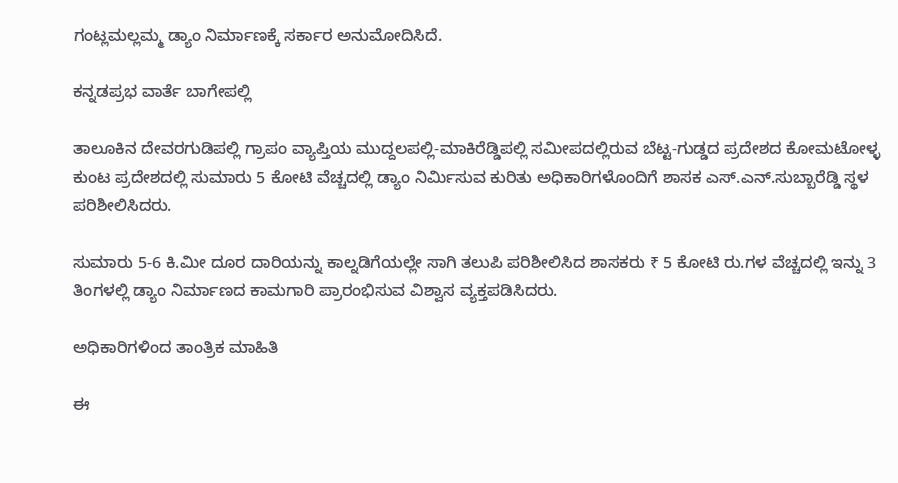ಗಂಟ್ಲಮಲ್ಲಮ್ಮ ಡ್ಯಾಂ ನಿರ್ಮಾಣಕ್ಕೆ ಸರ್ಕಾರ ಅನುಮೋದಿಸಿದೆ.

ಕನ್ನಡಪ್ರಭ ವಾರ್ತೆ ಬಾಗೇಪಲ್ಲಿ

ತಾಲೂಕಿನ ದೇವರಗುಡಿಪಲ್ಲಿ ಗ್ರಾಪಂ ವ್ಯಾಪ್ತಿಯ ಮುದ್ದಲಪಲ್ಲಿ-ಮಾಕಿರೆಡ್ಡಿಪಲ್ಲಿ ಸಮೀಪದಲ್ಲಿರುವ ಬೆಟ್ಟ-ಗುಡ್ಡದ ಪ್ರದೇಶದ ಕೋಮಟೋಳ್ಳ ಕುಂಟ ಪ್ರದೇಶದಲ್ಲಿ ಸುಮಾರು 5 ಕೋಟಿ ವೆಚ್ಚದಲ್ಲಿ ಡ್ಯಾಂ ನಿರ್ಮಿಸುವ ಕುರಿತು ಅಧಿಕಾರಿಗಳೊಂದಿಗೆ ಶಾಸಕ ಎಸ್.ಎನ್.ಸುಬ್ಬಾರೆಡ್ಡಿ ಸ್ಥಳ ಪರಿಶೀಲಿಸಿದರು.

ಸುಮಾರು 5-6 ಕಿ.ಮೀ ದೂರ ದಾರಿಯನ್ನು ಕಾಲ್ನಡಿಗೆಯಲ್ಲೇ ಸಾಗಿ ತಲುಪಿ ಪರಿಶೀಲಿಸಿದ ಶಾಸಕರು ₹ 5 ಕೋಟಿ ರು.ಗಳ ವೆಚ್ಚದಲ್ಲಿ ಇನ್ನು 3 ತಿಂಗಳಲ್ಲಿ ಡ್ಯಾಂ ನಿರ್ಮಾಣದ ಕಾಮಗಾರಿ ಪ್ರಾರಂಭಿಸುವ ವಿಶ್ವಾಸ ವ್ಯಕ್ತಪಡಿಸಿದರು.

ಅಧಿಕಾರಿಗಳಿಂದ ತಾಂತ್ರಿಕ ಮಾಹಿತಿ

ಈ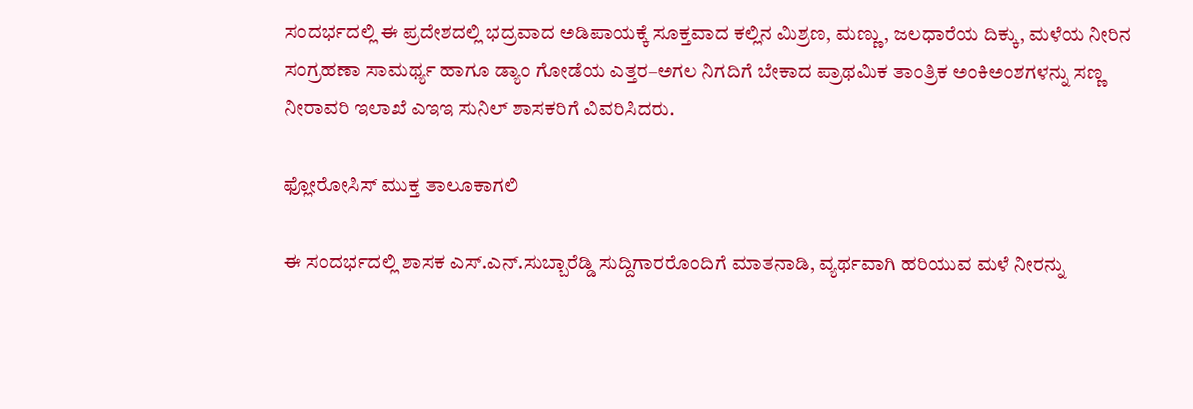ಸಂದರ್ಭದಲ್ಲಿ ಈ ಪ್ರದೇಶದಲ್ಲಿ ಭದ್ರವಾದ ಅಡಿಪಾಯಕ್ಕೆ ಸೂಕ್ತವಾದ ಕಲ್ಲಿನ ಮಿಶ್ರಣ, ಮಣ್ಣು, ಜಲಧಾರೆಯ ದಿಕ್ಕು, ಮಳೆಯ ನೀರಿನ ಸಂಗ್ರಹಣಾ ಸಾಮರ್ಥ್ಯ ಹಾಗೂ ಡ್ಯಾಂ ಗೋಡೆಯ ಎತ್ತರ–ಅಗಲ ನಿಗದಿಗೆ ಬೇಕಾದ ಪ್ರಾಥಮಿಕ ತಾಂತ್ರಿಕ ಅಂಕಿಅಂಶಗಳನ್ನು ಸಣ್ಣ ನೀರಾವರಿ ಇಲಾಖೆ ಎಇಇ ಸುನಿಲ್ ಶಾಸಕರಿಗೆ ವಿವರಿಸಿದರು.

ಫ್ಲೋರೋಸಿಸ್‌ ಮುಕ್ತ ತಾಲೂಕಾಗಲಿ

ಈ ಸಂದರ್ಭದಲ್ಲಿ ಶಾಸಕ ಎಸ್.ಎನ್.ಸುಬ್ಬಾರೆಡ್ಡಿ ಸುದ್ದಿಗಾರರೊಂದಿಗೆ ಮಾತನಾಡಿ, ವ್ಯರ್ಥವಾಗಿ ಹರಿಯುವ ಮಳೆ ನೀರನ್ನು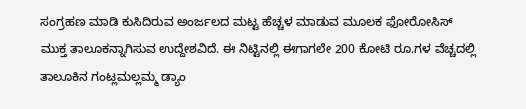ಸಂಗ್ರಹಣ ಮಾಡಿ ಕುಸಿದಿರುವ ಅಂರ್ಜಲದ ಮಟ್ಟ ಹೆಚ್ಚಳ ಮಾಡುವ ಮೂಲಕ ಫೋರೋಸಿಸ್ ಮುಕ್ತ ತಾಲೂಕನ್ನಾಗಿಸುವ ಉದ್ದೇಶವಿದೆ. ಈ ನಿಟ್ಟಿನಲ್ಲಿ ಈಗಾಗಲೇ 200 ಕೋಟಿ ರೂ.ಗಳ ವೆಚ್ಚದಲ್ಲಿ ತಾಲೂಕಿನ ಗಂಟ್ಲಮಲ್ಲಮ್ಮ ಡ್ಯಾಂ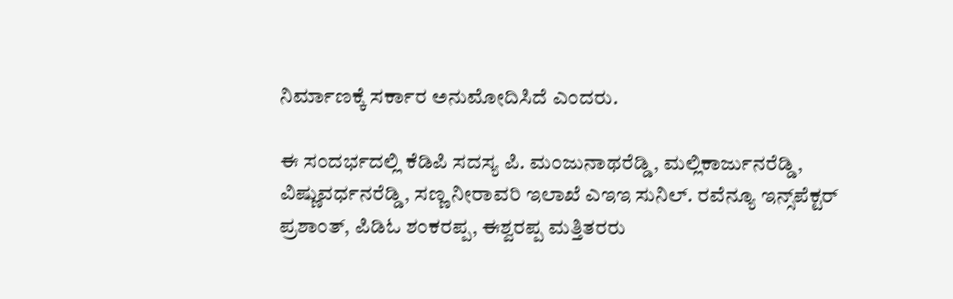ನಿರ್ಮಾಣಕ್ಕೆ ಸರ್ಕಾರ ಅನುಮೋದಿಸಿದೆ ಎಂದರು.

ಈ ಸಂದರ್ಭದಲ್ಲಿ ಕೆಡಿಪಿ ಸದಸ್ಯ ಪಿ. ಮಂಜುನಾಥರೆಡ್ಡಿ, ಮಲ್ಲಿಕಾರ್ಜುನರೆಡ್ಡಿ, ವಿಷ್ಣುವರ್ಧನರೆಡ್ಡಿ, ಸಣ್ಣ ನೀರಾವರಿ ಇಲಾಖೆ ಎಇಇ ಸುನಿಲ್. ರವೆನ್ಯೂ ಇನ್ಸ್‌ಪೆಕ್ಟರ್ ಪ್ರಶಾಂತ್, ಪಿಡಿಓ ಶಂಕರಪ್ಪ, ಈಶ್ವರಪ್ಪ ಮತ್ತಿತರರು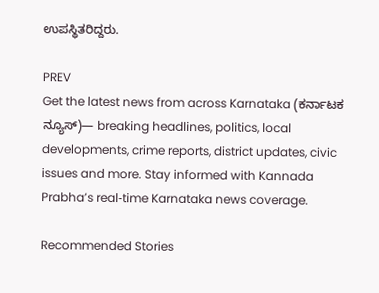ಉಪಸ್ಥಿತರಿದ್ದರು.

PREV
Get the latest news from across Karnataka (ಕರ್ನಾಟಕ ನ್ಯೂಸ್)— breaking headlines, politics, local developments, crime reports, district updates, civic issues and more. Stay informed with Kannada Prabha’s real‑time Karnataka news coverage.

Recommended Stories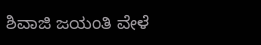ಶಿವಾಜಿ ಜಯಂತಿ ವೇಳೆ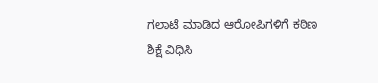ಗಲಾಟೆ ಮಾಡಿದ ಆರೋಪಿಗಳಿಗೆ ಕಠಿಣ ಶಿಕ್ಷೆ ವಿಧಿಸಿ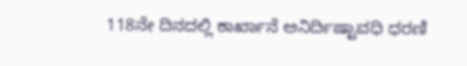118ನೇ ದಿನದಲ್ಲಿ ಕಾರ್ಖಾನೆ ಅನಿರ್ದಿಷ್ಟಾವಧಿ ಧರಣಿ